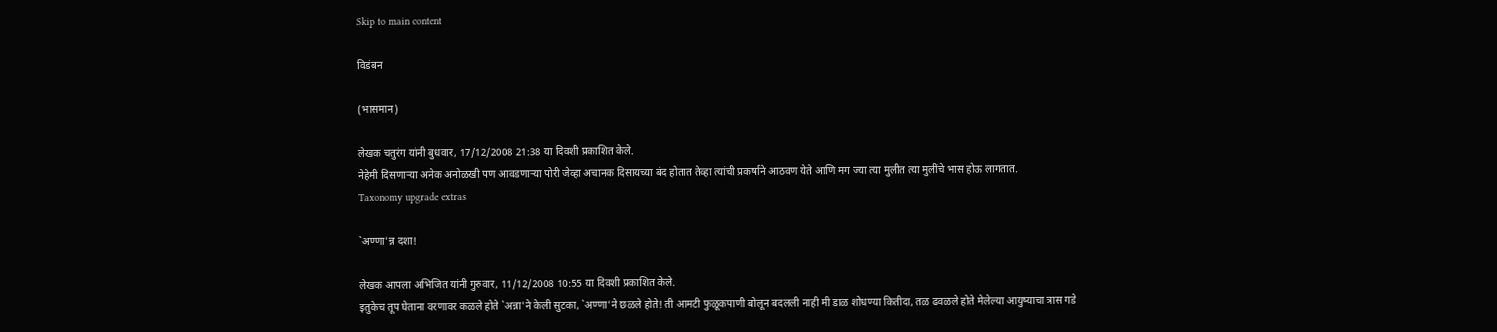Skip to main content

विडंबन

(भासमान)

लेखक चतुरंग यांनी बुधवार, 17/12/2008 21:38 या दिवशी प्रकाशित केले.
नेहेमी दिसणार्‍या अनेक अनोळखी पण आवडणार्‍या पोरी जेव्हा अचानक दिसायच्या बंद होतात तेव्हा त्यांची प्रकर्षाने आठवण येते आणि मग ज्या त्या मुलीत त्या मुलींचे भास होऊ लागतात.
Taxonomy upgrade extras

`अण्णा'न्न दशा!

लेखक आपला अभिजित यांनी गुरुवार, 11/12/2008 10:55 या दिवशी प्रकाशित केले.
इतुकेच तूप घेताना वरणावर कळले होते `अन्ना'ने केली सुटका, `अण्णा'ने छळले होते! ती आमटी फुळूकपाणी बोलून बदलली नाही मी डाळ शोधण्या कितीदा, तळ ढवळले होते मेलेल्या आयुष्याचा त्रास गडे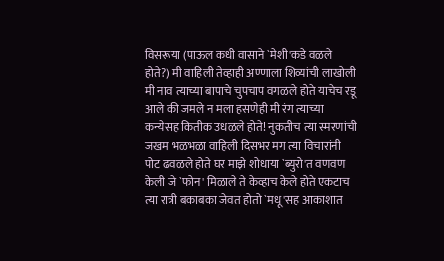विसरूया (पाऊल कधी वासाने `मेशी'कडे वळले होते?) मी वाहिली तेव्हाही अण्णाला शिव्यांची लाखोली मी नाव त्याच्या बापाचे चुपचाप वगळले होते याचेच रडू आले की जमले न मला हसणेही मी रंग त्याच्या कन्येसह कितीक उधळले होते! नुकतीच त्या स्मरणांची जखम भळभळा वाहिली दिसभर मग त्या विचारांनी पोट ढवळले होते घर माझे शोधाया `ब्युरो'त वणवण केली जे `फोन' मिळाले ते केव्हाच केले होते एकटाच त्या रात्री बकाबका जेवत होतो `मधू'सह आकाशात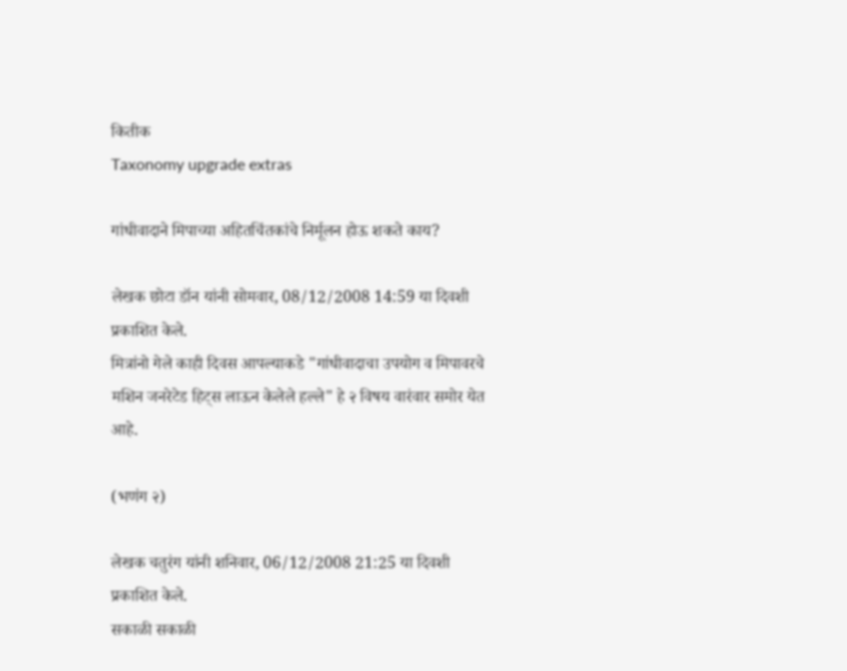कितीक
Taxonomy upgrade extras

गांधीवादाने मिपाच्या अहितचिंतकांचे निर्मूलन होऊ शकते काय?

लेखक छोटा डॉन यांनी सोमवार, 08/12/2008 14:59 या दिवशी प्रकाशित केले.
मित्रांनो गेले काही दिवस आपल्याकडे "गांधीवादाचा उपयोग व मिपावरचे मशिन जनरेटेड हिट्स लाऊन केलेले हल्ले" हे २ विषय वारंवार समोर येत आहे.

(भणंग २)

लेखक चतुरंग यांनी शनिवार, 06/12/2008 21:25 या दिवशी प्रकाशित केले.
सकाळी सकाळी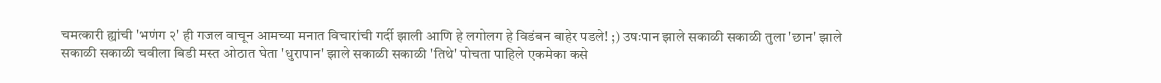चमत्कारी ह्यांची 'भणंग २' ही गजल वाचून आमच्या मनात विचारांची गर्दी झाली आणि हे लगोलग हे विडंबन बाहेर पडले! ;) उषःपान झाले सकाळी सकाळी तुला 'छान' झाले सकाळी सकाळी चवीला बिडी मस्त ओठात घेता 'धुरापान' झाले सकाळी सकाळी 'तिथे' पोचता पाहिले एकमेका कसे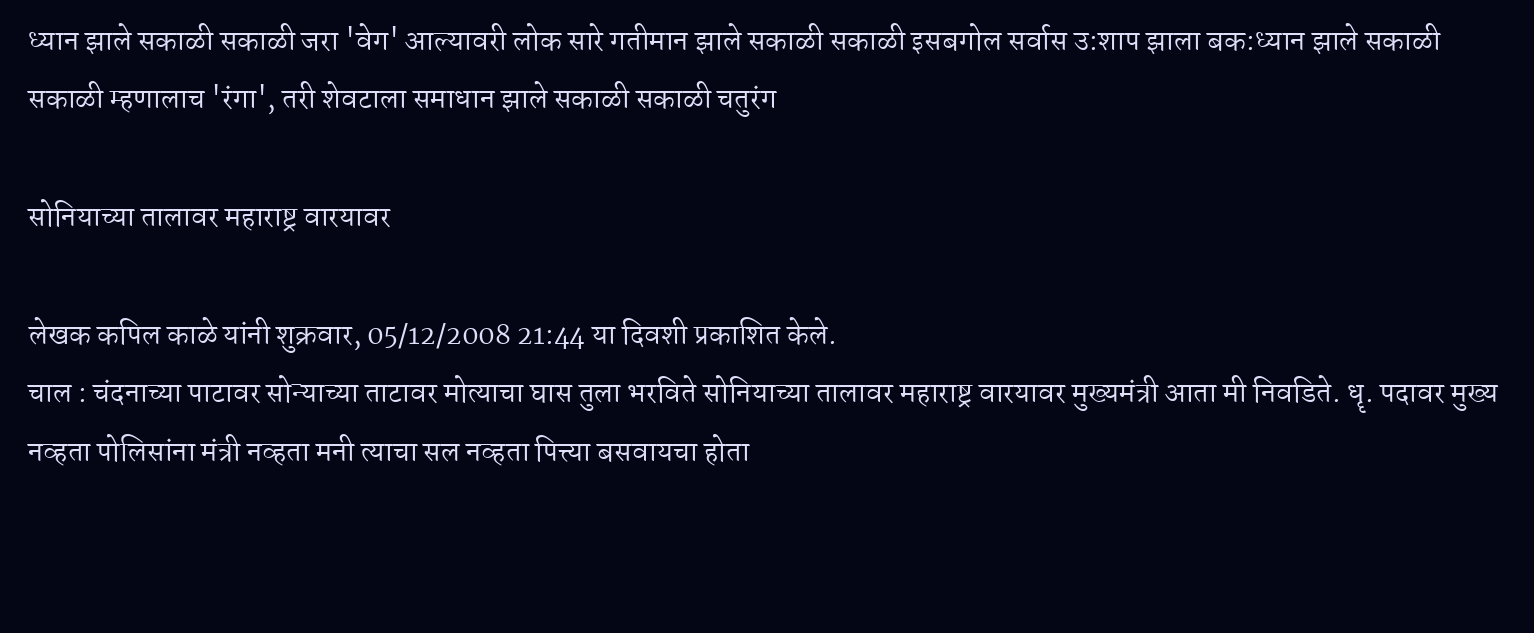ध्यान झाले सकाळी सकाळी जरा 'वेग' आल्यावरी लोक सारे गतीमान झाले सकाळी सकाळी इसबगोल सर्वास उ:शाप झाला बक:ध्यान झाले सकाळी सकाळी म्हणालाच 'रंगा', तरी शेवटाला समाधान झाले सकाळी सकाळी चतुरंग

सोनियाच्या तालावर महाराष्ट्र वारयावर

लेखक कपिल काळे यांनी शुक्रवार, 05/12/2008 21:44 या दिवशी प्रकाशित केले.
चाल : चंदनाच्या पाटावर सोन्याच्या ताटावर मोत्याचा घास तुला भरविते सोनियाच्या तालावर महाराष्ट्र वारयावर मुख्यमंत्री आता मी निवडिते. धॄ. पदावर मुख्य नव्हता पोलिसांना मंत्री नव्हता मनी त्याचा सल नव्हता पित्त्या बसवायचा होता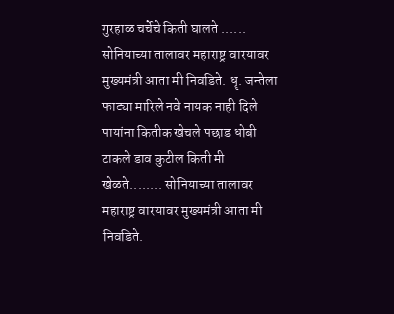गुरहाळ चर्चेचे किती घालते ...... सोनियाच्या तालावर महाराष्ट्र वारयावर मुख्यमंत्री आता मी निवडिते. धॄ. जन्तेला फाट्या मारिले नवे नायक नाही दिले पायांना कितीक खेचले पछाड धोबी टाकले डाव कुटील किती मी खेळते........ सोनियाच्या तालावर महाराष्ट्र वारयावर मुख्यमंत्री आता मी निवडिते.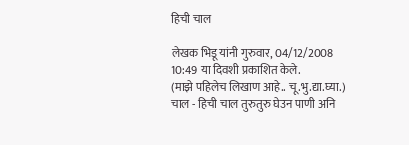हिची चाल

लेखक भिडू यांनी गुरुवार, 04/12/2008 10:49 या दिवशी प्रकाशित केले.
(माझे पहिलेच लिखाण आहे.. चू.भु.द्या.घ्या.) चाल - हिची चाल तुरुतुरु घेउन पाणी अनि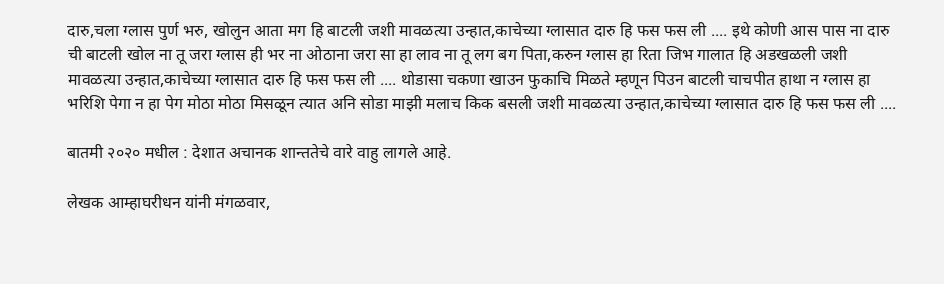दारु,चला ग्लास पुर्ण भरु, खोलुन आता मग हि बाटली जशी मावळत्या उन्हात,काचेच्या ग्लासात दारु हि फस फस ली .... इथे कोणी आस पास ना दारु ची बाटली खोल ना तू जरा ग्लास ही भर ना ओठाना जरा सा हा लाव ना तू लग बग पिता,करुन ग्लास हा रिता जिभ गालात हि अडखळली जशी मावळत्या उन्हात,काचेच्या ग्लासात दारु हि फस फस ली .... थोडासा चकणा खाउन फुकाचि मिळते म्हणून पिउन बाटली चाचपीत हाथा न ग्लास हा भरिशि पेगा न हा पेग मोठा मोठा मिसळून त्यात अनि सोडा माझी मलाच किक बसली जशी मावळत्या उन्हात,काचेच्या ग्लासात दारु हि फस फस ली ....

बातमी २०२० मधील : देशात अचानक शान्ततेचे वारे वाहु लागले आहे.

लेखक आम्हाघरीधन यांनी मंगळवार,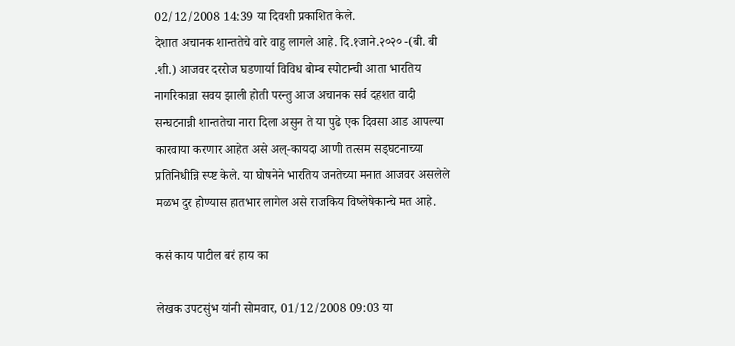02/12/2008 14:39 या दिवशी प्रकाशित केले.
देशात अचानक शान्ततेचे वारे वाहु लागले आहे. दि.१जाने.२०२० -(बी. बी .शी.) आजवर दररोज घडणार्या विविध बोम्ब स्पोटान्ची आता भारतिय नागरिकान्ना सवय झाली होती परन्तु आज अचानक सर्व दहशत वादी सन्घटनान्नी शान्ततेचा नारा दिला असुन ते या पुढे एक दिवसा आड आपल्या कारवाया करणार आहेत असे अल्-कायदा आणी तत्सम सड्घटनाच्या प्रतिनिधीन्नि स्प्ष्ट केले. या घोषनेने भारतिय जनतेच्या मनात आजवर असलेले मळभ दुर होण्यास हातभार लागेल असे राजकिय विष्लेषेकान्चे मत आहे.

कसं काय पाटील बरं हाय का

लेखक उपटसुंभ यांनी सोमवार, 01/12/2008 09:03 या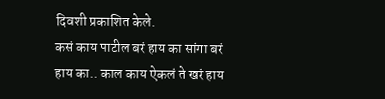दिवशी प्रकाशित केले.
कसं काय पाटील बरं हाय का सांगा बरं हाय का.. काल काय ऐकलं ते खरं हाय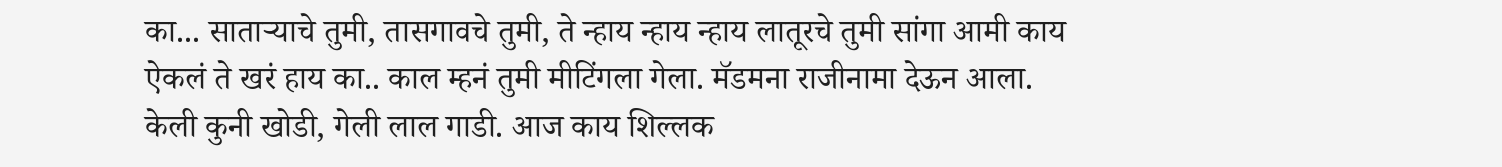का... सातार्‍याचे तुमी, तासगावचे तुमी, ते न्हाय न्हाय न्हाय लातूरचे तुमी सांगा आमी काय ऐकलं ते खरं हाय का.. काल म्हनं तुमी मीटिंगला गेला. मॅडमना राजीनामा देऊन आला. केली कुनी खोडी, गेली लाल गाडी. आज काय शिल्लक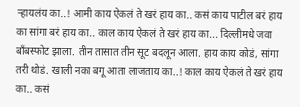र्‍हायलंय का..! आमी काय ऐकलं ते खरं हाय का.. कसं काय पाटील बरं हाय का सांगा बरं हाय का.. काल काय ऐकलं ते खरं हाय का... दिल्लीमधे जवा बाँबस्फोट झाला. तीन तासात तीन सूट बदलून आला. हाय काय कोडं, सांगा तरी थोडं. खाली नका बगू आता लाजताय का..! काल काय ऐकलं ते खरं हाय का.. कसं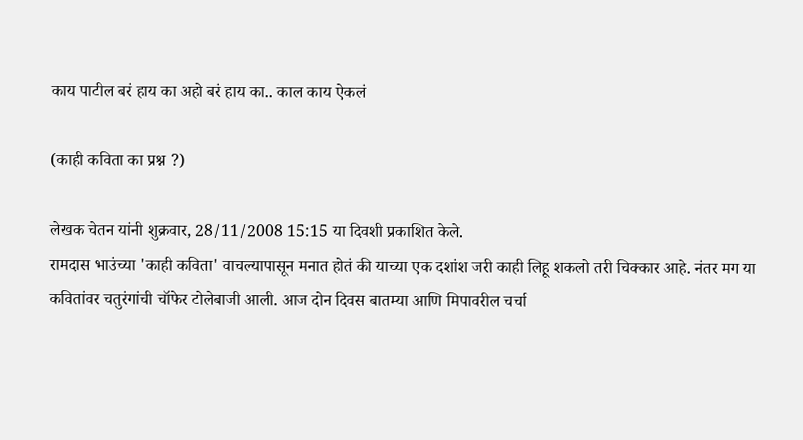काय पाटील बरं हाय का अहो बरं हाय का.. काल काय ऐकलं

(काही कविता का प्रश्न ?)

लेखक चेतन यांनी शुक्रवार, 28/11/2008 15:15 या दिवशी प्रकाशित केले.
रामदास भाउंच्या 'काही कविता' वाचल्यापासून मनात होतं की याच्या एक दशांश जरी काही लिहू शकलो तरी चिक्कार आहे. नंतर मग या कवितांवर चतुरंगांची चॉफेर टोलेबाजी आली. आज दोन दिवस बातम्या आणि मिपावरील चर्चा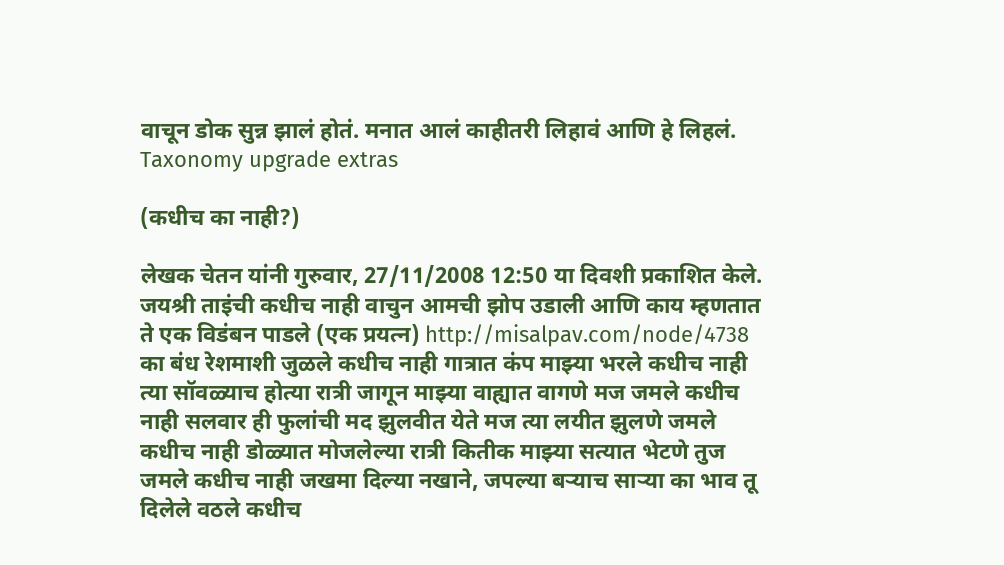वाचून डोक सुन्न झालं होतं. मनात आलं काहीतरी लिहावं आणि हे लिहलं.
Taxonomy upgrade extras

(कधीच का नाही?)

लेखक चेतन यांनी गुरुवार, 27/11/2008 12:50 या दिवशी प्रकाशित केले.
जयश्री ताइंची कधीच नाही वाचुन आमची झोप उडाली आणि काय म्हणतात ते एक विडंबन पाडले (एक प्रयत्न) http://misalpav.com/node/4738 का बंध रेशमाशी जुळले कधीच नाही गात्रात कंप माझ्या भरले कधीच नाही त्या सॉवळ्याच होत्या रात्री जागून माझ्या वाह्यात वागणे मज जमले कधीच नाही सलवार ही फुलांची मद झुलवीत येते मज त्या लयीत झुलणे जमले कधीच नाही डोळ्यात मोजलेल्या रात्री कितीक माझ्या सत्यात भेटणे तुज जमले कधीच नाही जखमा दिल्या नखाने, जपल्या बर्‍याच सार्‍या का भाव तू दिलेले वठले कधीच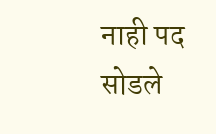नाही पद सोडले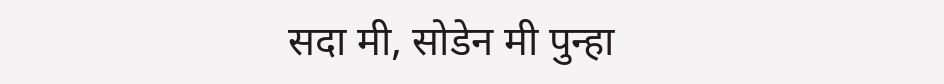सदा मी, सोडेन मी पुन्हा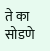ते का सोडणे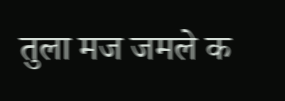तुला मज जमले क